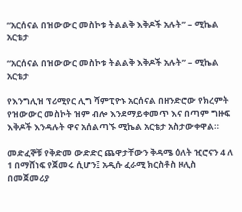“አርሰናል በዝውውር መስኮቱ ትልልቅ እቅዶች አሉት” – ሚኬል አርቴታ

“አርሰናል በዝውውር መስኮቱ ትልልቅ እቅዶች አሉት” – ሚኬል አርቴታ

የእንግሊዝ ፕሪሚየር ሊግ ሻምፒዮኑ አርሰናል በዘንድሮው የክረምት የዝውውር መስኮት ዝም ብሎ እንደማይቀመጥ እና በጣም ግዙፍ እቅዶች እንዳሉት ዋና አሰልጣኙ ሚኬል አርቴታ አስታውቀዋል።

መድፈኞቹ የቅድመ ውድድር ጨዋታቸውን ቅዳሜ ዕለት ዢሮናን 4 ለ 1 በማሸነፍ የጀመሩ ሲሆን፤ አዲሱ ፈራሚ ክርስቶስ ዞሊስ በመጀመሪያ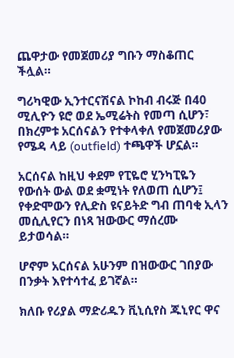ጨዋታው የመጀመሪያ ግቡን ማስቆጠር ችሏል።

ግሪካዊው ኢንተርናሽናል ኮከብ ብሩጅ በ40 ሚሊዮን ዩሮ ወደ ኤሚሬትስ የመጣ ሲሆን፣ በክረምቱ አርሰናልን የተቀላቀለ የመጀመሪያው የሜዳ ላይ (outfield) ተጫዋች ሆኗል።

አርሰናል ከዚህ ቀደም የፒዬሮ ሂንካፒዬን የውሰት ውል ወደ ቋሚነት የለወጠ ሲሆን፤ የቀድሞውን የሊድስ ዩናይትድ ግብ ጠባቂ ኢላን መሲሊየርን በነጻ ዝውውር ማሰረሙ ይታወሳል።

ሆኖም አርሰናል አሁንም በዝውውር ገበያው በንቃት እየተሳተፈ ይገኛል።

ክለቡ የሪያል ማድሪዱን ቪኒሲየስ ጁኒየር ዋና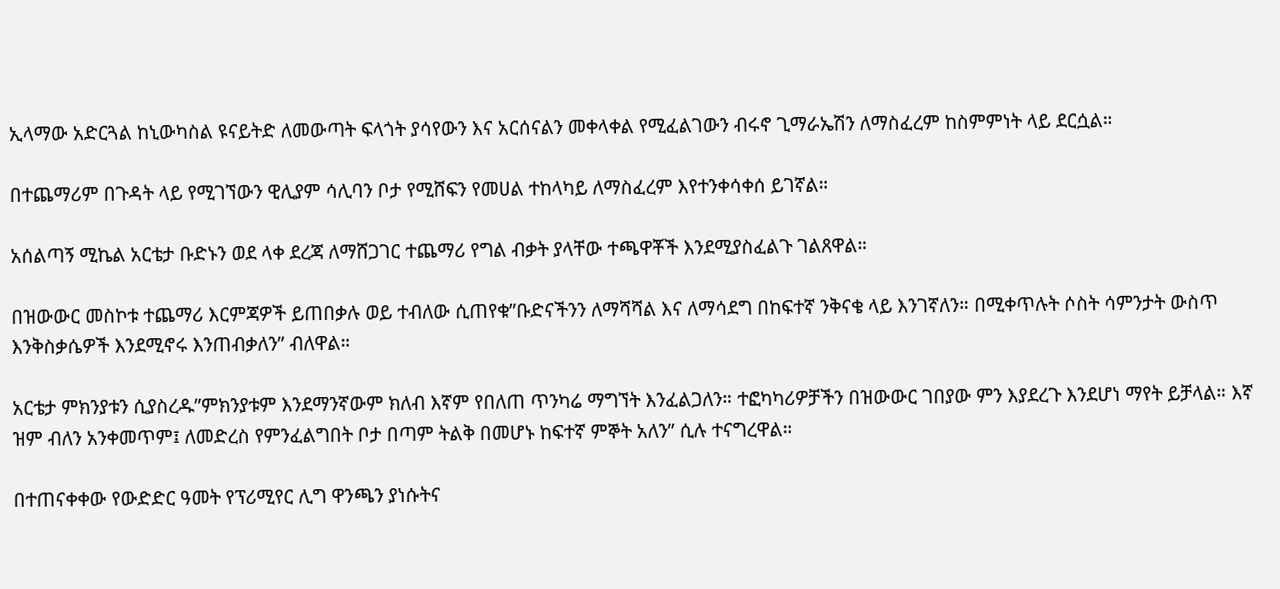ኢላማው አድርጓል ከኒውካስል ዩናይትድ ለመውጣት ፍላጎት ያሳየውን እና አርሰናልን መቀላቀል የሚፈልገውን ብሩኖ ጊማራኤሽን ለማስፈረም ከስምምነት ላይ ደርሷል።

በተጨማሪም በጉዳት ላይ የሚገኘውን ዊሊያም ሳሊባን ቦታ የሚሸፍን የመሀል ተከላካይ ለማስፈረም እየተንቀሳቀሰ ይገኛል።

አሰልጣኝ ሚኬል አርቴታ ቡድኑን ወደ ላቀ ደረጃ ለማሸጋገር ተጨማሪ የግል ብቃት ያላቸው ተጫዋቾች እንደሚያስፈልጉ ገልጸዋል።

በዝውውር መስኮቱ ተጨማሪ እርምጃዎች ይጠበቃሉ ወይ ተብለው ሲጠየቁ”ቡድናችንን ለማሻሻል እና ለማሳደግ በከፍተኛ ንቅናቄ ላይ እንገኛለን። በሚቀጥሉት ሶስት ሳምንታት ውስጥ እንቅስቃሴዎች እንደሚኖሩ እንጠብቃለን” ብለዋል።

አርቴታ ምክንያቱን ሲያስረዱ”ምክንያቱም እንደማንኛውም ክለብ እኛም የበለጠ ጥንካሬ ማግኘት እንፈልጋለን። ተፎካካሪዎቻችን በዝውውር ገበያው ምን እያደረጉ እንደሆነ ማየት ይቻላል። እኛ ዝም ብለን አንቀመጥም፤ ለመድረስ የምንፈልግበት ቦታ በጣም ትልቅ በመሆኑ ከፍተኛ ምኞት አለን” ሲሉ ተናግረዋል።

በተጠናቀቀው የውድድር ዓመት የፕሪሚየር ሊግ ዋንጫን ያነሱትና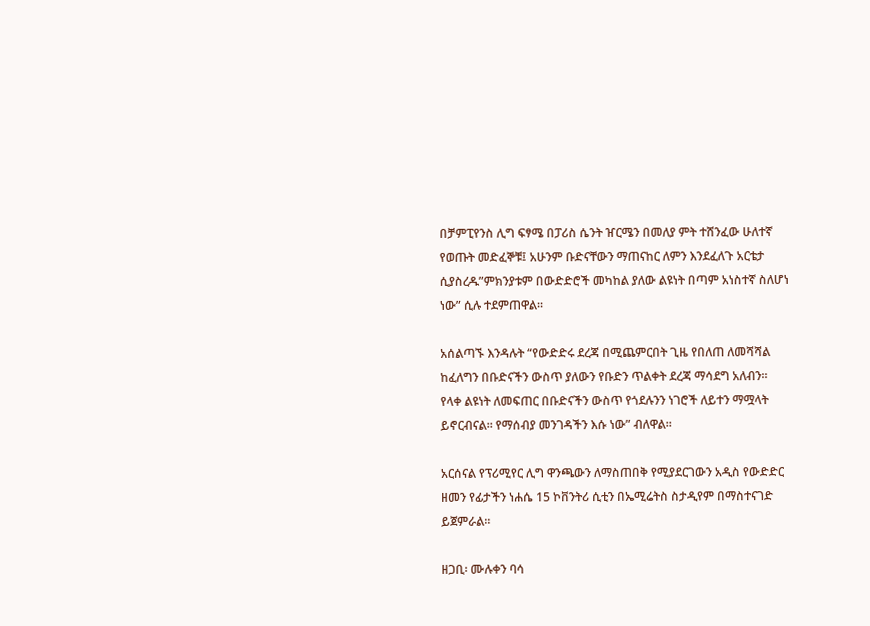በቻምፒየንስ ሊግ ፍፃሜ በፓሪስ ሴንት ዠርሜን በመለያ ምት ተሸንፈው ሁለተኛ የወጡት መድፈኞቹ፤ አሁንም ቡድናቸውን ማጠናከር ለምን እንደፈለጉ አርቴታ ሲያስረዱ”ምክንያቱም በውድድሮች መካከል ያለው ልዩነት በጣም አነስተኛ ስለሆነ ነው” ሲሉ ተደምጠዋል።

አሰልጣኙ እንዳሉት “የውድድሩ ደረጃ በሚጨምርበት ጊዜ የበለጠ ለመሻሻል ከፈለግን በቡድናችን ውስጥ ያለውን የቡድን ጥልቀት ደረጃ ማሳደግ አለብን። የላቀ ልዩነት ለመፍጠር በቡድናችን ውስጥ የጎደሉንን ነገሮች ለይተን ማሟላት ይኖርብናል። የማሰብያ መንገዳችን እሱ ነው” ብለዋል።

አርሰናል የፕሪሚየር ሊግ ዋንጫውን ለማስጠበቅ የሚያደርገውን አዲስ የውድድር ዘመን የፊታችን ነሐሴ 15 ኮቨንትሪ ሲቲን በኤሚሬትስ ስታዲየም በማስተናገድ ይጀምራል።

ዘጋቢ፡ ሙሉቀን ባሳ